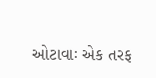ઓટાવાઃ એક તરફ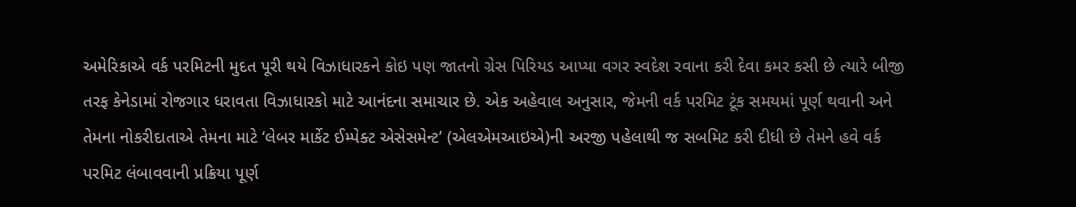અમેરિકાએ વર્ક પરમિટની મુદત પૂરી થયે વિઝાધારકને કોઇ પણ જાતનો ગ્રેસ પિરિયડ આપ્યા વગર સ્વદેશ રવાના કરી દેવા કમર કસી છે ત્યારે બીજી તરફ કેનેડામાં રોજગાર ધરાવતા વિઝાધારકો માટે આનંદના સમાચાર છે. એક અહેવાલ અનુસાર, જેમની વર્ક પરમિટ ટૂંક સમયમાં પૂર્ણ થવાની અને તેમના નોકરીદાતાએ તેમના માટે ‘લેબર માર્કેટ ઈમ્પેક્ટ એસેસમેન્ટ’ (એલએમઆઇએ)ની અરજી પહેલાથી જ સબમિટ કરી દીધી છે તેમને હવે વર્ક પરમિટ લંબાવવાની પ્રક્રિયા પૂર્ણ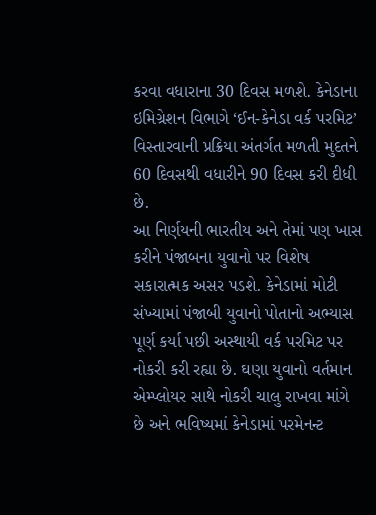કરવા વધારાના 30 દિવસ મળશે. કેનેડાના ઇમિગ્રેશન વિભાગે ‘ઈન-કેનેડા વર્ક પરમિટ’ વિસ્તારવાની પ્રક્રિયા અંતર્ગત મળતી મુદતને 60 દિવસથી વધારીને 90 દિવસ કરી દીધી છે.
આ નિર્ણયની ભારતીય અને તેમાં પણ ખાસ કરીને પંજાબના યુવાનો પર વિશેષ સકારાત્મક અસર પડશે. કેનેડામાં મોટી સંખ્યામાં પંજાબી યુવાનો પોતાનો અભ્યાસ પૂર્ણ કર્યા પછી અસ્થાયી વર્ક પરમિટ પર નોકરી કરી રહ્યા છે. ઘણા યુવાનો વર્તમાન એમ્પ્લોયર સાથે નોકરી ચાલુ રાખવા માંગે છે અને ભવિષ્યમાં કેનેડામાં પરમેનન્ટ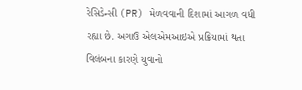રેસિડેન્સી (PR) મેળવવાની દિશામાં આગળ વધી રહ્યા છે. અગાઉ એલએમઆઇએ પ્રક્રિયામાં થતા વિલંબના કારણે યુવાનો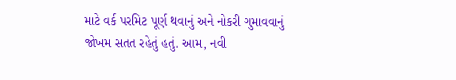માટે વર્ક પરમિટ પૂર્ણ થવાનું અને નોકરી ગુમાવવાનું જોખમ સતત રહેતું હતું. આમ, નવી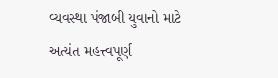વ્યવસ્થા પંજાબી યુવાનો માટે અત્યંત મહત્ત્વપૂર્ણ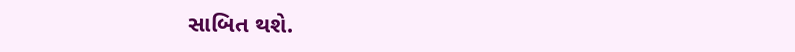સાબિત થશે.